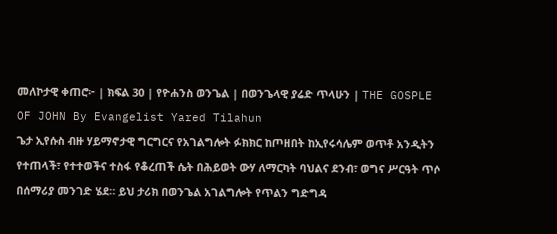መለኮታዊ ቀጠሮ፦ | ክፍል 30 | የዮሐንስ ወንጌል | በወንጌላዊ ያሬድ ጥላሁን | THE GOSPLE OF JOHN By Evangelist Yared Tilahun
ጌታ ኢየሱስ ብዙ ሃይማኖታዊ ግርግርና የአገልግሎት ፉክክር ከጦዘበት ከኢየሩሳሌም ወጥቶ አንዲትን የተጠላች፣ የተተወችና ተስፋ የቆረጠች ሴት በሕይወት ውሃ ለማርካት ባህልና ደንብ፣ ወግና ሥርዓት ጥሶ በሰማሪያ መንገድ ሄደ። ይህ ታሪክ በወንጌል አገልግሎት የጥልን ግድግዳ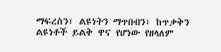ማፍረስን፣ ልዩነትን ማጥበብን፣ ከጥቃቅን ልዩነቶች ይልቅ ዋና የሆነው የዘላለም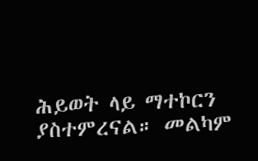ሕይወት ላይ ማተኮርን ያስተምረናል። መልካም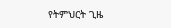የትምህርት ጊዜ